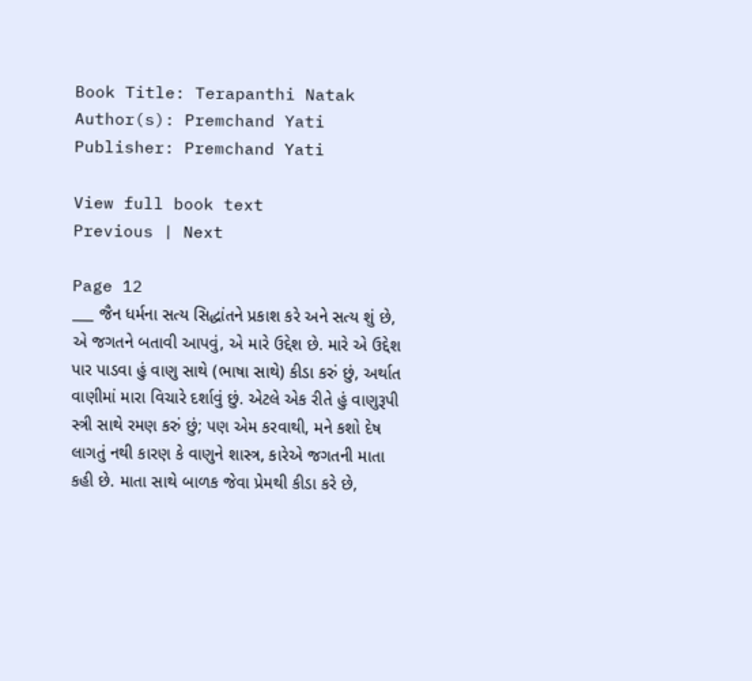Book Title: Terapanthi Natak
Author(s): Premchand Yati
Publisher: Premchand Yati

View full book text
Previous | Next

Page 12
___ જૈન ધર્મના સત્ય સિદ્ધાંતને પ્રકાશ કરે અને સત્ય શું છે, એ જગતને બતાવી આપવું, એ મારે ઉદ્દેશ છે. મારે એ ઉદ્દેશ પાર પાડવા હું વાણુ સાથે (ભાષા સાથે) કીડા કરું છું, અર્થાત વાણીમાં મારા વિચારે દર્શાવું છું. એટલે એક રીતે હું વાણુરૂપી સ્ત્રી સાથે રમણ કરું છું; પણ એમ કરવાથી, મને કશો દેષ લાગતું નથી કારણ કે વાણુને શાસ્ત્ર, કારેએ જગતની માતા કહી છે. માતા સાથે બાળક જેવા પ્રેમથી કીડા કરે છે,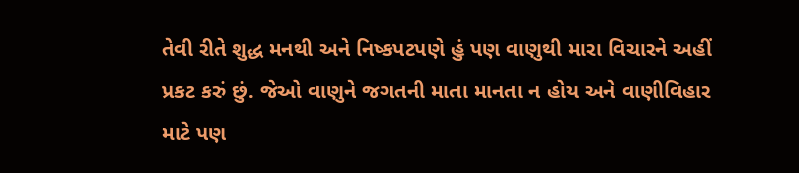તેવી રીતે શુદ્ધ મનથી અને નિષ્કપટપણે હું પણ વાણુથી મારા વિચારને અહીં પ્રકટ કરું છું. જેઓ વાણુને જગતની માતા માનતા ન હોય અને વાણીવિહાર માટે પણ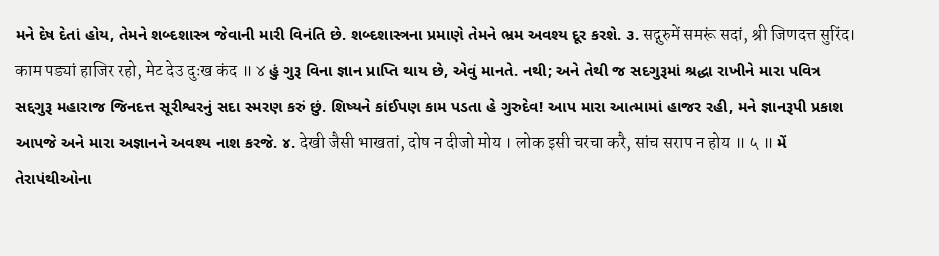મને દેષ દેતાં હોય, તેમને શબ્દશાસ્ત્ર જેવાની મારી વિનંતિ છે. શબ્દશાસ્ત્રના પ્રમાણે તેમને ભ્રમ અવશ્ય દૂર કરશે. ૩. सद्गुरुमें समरूं सदां, श्री जिणदत्त सुरिंद। काम पड्यां हाजिर रहो, मेट देउ दुःख कंद ॥ ४ હું ગુરૂ વિના જ્ઞાન પ્રાપ્તિ થાય છે, એવું માનતે. નથી; અને તેથી જ સદગુરૂમાં શ્રદ્ધા રાખીને મારા પવિત્ર સદ્દગુરૂ મહારાજ જિનદત્ત સૂરીશ્વરનું સદા સ્મરણ કરું છું. શિષ્યને કાંઈપણ કામ પડતા હે ગુરુદેવ! આપ મારા આત્મામાં હાજર રહી, મને જ્ઞાનરૂપી પ્રકાશ આપજે અને મારા અજ્ઞાનને અવશ્ય નાશ કરજે. ૪. देखी जैसी भाखतां, दोष न दीजो मोय । लोक इसी चरचा करै, सांच सराप न होय ॥ ५ ॥ મેં તેરાપંથીઓના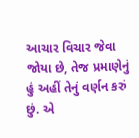આચાર વિચાર જેવા જોયા છે, તેજ પ્રમાણેનું હું અહીં તેનું વર્ણન કરું છું. એ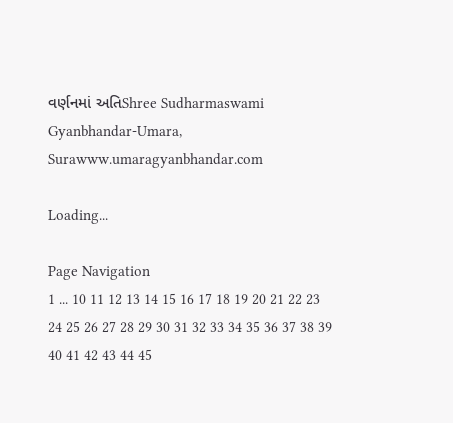વર્ણનમાં અતિShree Sudharmaswami Gyanbhandar-Umara, Surawww.umaragyanbhandar.com

Loading...

Page Navigation
1 ... 10 11 12 13 14 15 16 17 18 19 20 21 22 23 24 25 26 27 28 29 30 31 32 33 34 35 36 37 38 39 40 41 42 43 44 45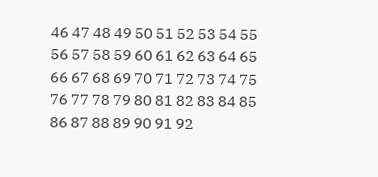46 47 48 49 50 51 52 53 54 55 56 57 58 59 60 61 62 63 64 65 66 67 68 69 70 71 72 73 74 75 76 77 78 79 80 81 82 83 84 85 86 87 88 89 90 91 92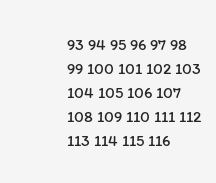93 94 95 96 97 98 99 100 101 102 103 104 105 106 107 108 109 110 111 112 113 114 115 116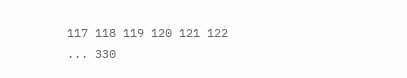117 118 119 120 121 122 ... 330